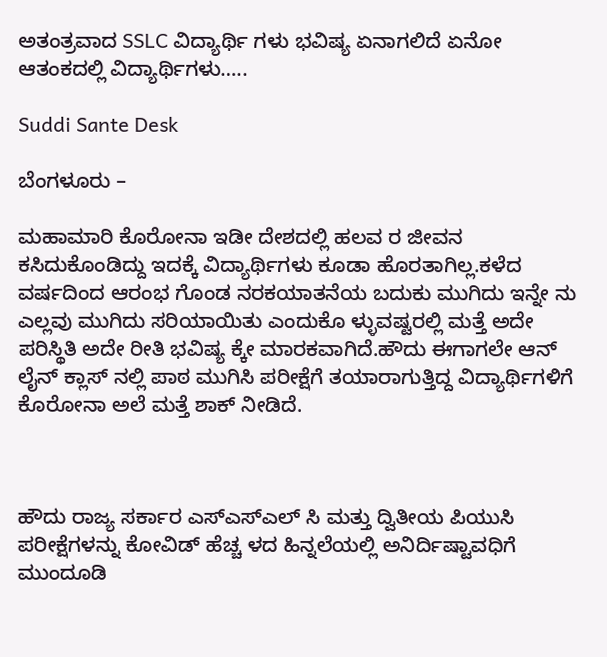ಅತಂತ್ರವಾದ SSLC ವಿದ್ಯಾರ್ಥಿ ಗಳು ಭವಿಷ್ಯ ಏನಾಗಲಿದೆ ಏನೋ ಆತಂಕದಲ್ಲಿ ವಿದ್ಯಾರ್ಥಿಗಳು…..

Suddi Sante Desk

ಬೆಂಗಳೂರು –

ಮಹಾಮಾರಿ ಕೊರೋನಾ ಇಡೀ ದೇಶದಲ್ಲಿ ಹಲವ ರ ಜೀವನ ಕಸಿದುಕೊಂಡಿದ್ದು ಇದಕ್ಕೆ ವಿದ್ಯಾರ್ಥಿಗಳು ಕೂಡಾ ಹೊರತಾಗಿಲ್ಲ.ಕಳೆದ ವರ್ಷದಿಂದ ಆರಂಭ ಗೊಂಡ ನರಕಯಾತನೆಯ ಬದುಕು ಮುಗಿದು ಇನ್ನೇ ನು ಎಲ್ಲವು ಮುಗಿದು ಸರಿಯಾಯಿತು ಎಂದುಕೊ ಳ್ಳುವಷ್ಟರಲ್ಲಿ ಮತ್ತೆ ಅದೇ ಪರಿಸ್ಥಿತಿ ಅದೇ ರೀತಿ ಭವಿಷ್ಯ ಕ್ಕೇ ಮಾರಕವಾಗಿದೆ.ಹೌದು ಈಗಾಗಲೇ ಆನ್ ಲೈನ್ ಕ್ಲಾಸ್ ನಲ್ಲಿ ಪಾಠ ಮುಗಿಸಿ ಪರೀಕ್ಷೆಗೆ ತಯಾರಾಗುತ್ತಿದ್ದ ವಿದ್ಯಾರ್ಥಿಗಳಿಗೆ ಕೊರೋನಾ ಅಲೆ ಮತ್ತೆ ಶಾಕ್ ನೀಡಿದೆ.



ಹೌದು ರಾಜ್ಯ ಸರ್ಕಾರ ಎಸ್‌ಎಸ್‌ಎಲ್ ಸಿ ಮತ್ತು ದ್ವಿತೀಯ ಪಿಯುಸಿ ಪರೀಕ್ಷೆಗಳನ್ನು ಕೋವಿಡ್ ಹೆಚ್ಚ ಳದ ಹಿನ್ನಲೆಯಲ್ಲಿ ಅನಿರ್ದಿಷ್ಟಾವಧಿಗೆ ಮುಂದೂಡಿ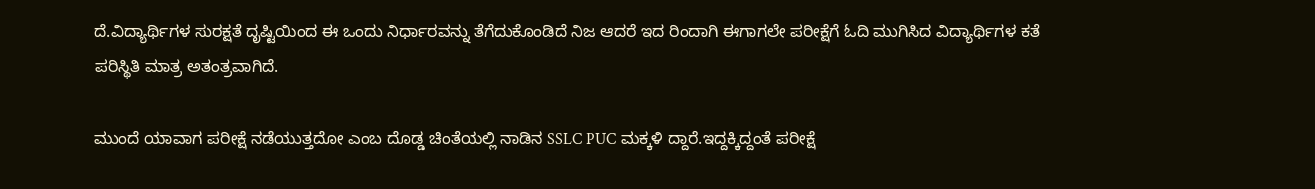ದೆ.ವಿದ್ಯಾರ್ಥಿಗಳ ಸುರಕ್ಷತೆ ದೃಷ್ಟಿಯಿಂದ ಈ ಒಂದು ನಿರ್ಧಾರವನ್ನು ತೆಗೆದುಕೊಂಡಿದೆ ನಿಜ ಆದರೆ ಇದ ರಿಂದಾಗಿ ಈಗಾಗಲೇ ಪರೀಕ್ಷೆಗೆ ಓದಿ ಮುಗಿಸಿದ ವಿದ್ಯಾರ್ಥಿಗಳ ಕತೆ ಪರಿಸ್ಥಿತಿ ಮಾತ್ರ ಅತಂತ್ರವಾಗಿದೆ.

ಮುಂದೆ ಯಾವಾಗ ಪರೀಕ್ಷೆ ನಡೆಯುತ್ತದೋ ಎಂಬ ದೊಡ್ಡ ಚಿಂತೆಯಲ್ಲಿ ನಾಡಿನ SSLC PUC ಮಕ್ಕಳಿ ದ್ದಾರೆ.ಇದ್ದಕ್ಕಿದ್ದಂತೆ ಪರೀಕ್ಷೆ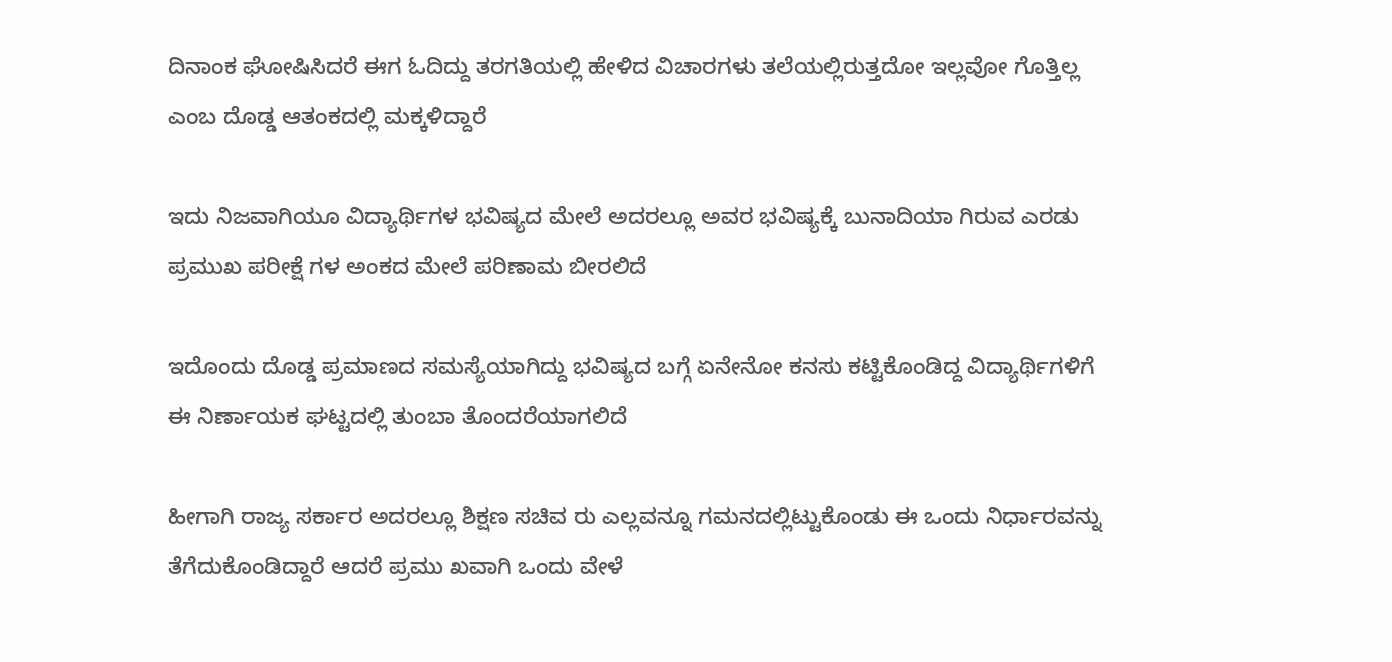ದಿನಾಂಕ ಘೋಷಿಸಿದರೆ ಈಗ ಓದಿದ್ದು ತರಗತಿಯಲ್ಲಿ ಹೇಳಿದ ವಿಚಾರಗಳು ತಲೆಯಲ್ಲಿರುತ್ತದೋ ಇಲ್ಲವೋ ಗೊತ್ತಿಲ್ಲ ಎಂಬ ದೊಡ್ಡ ಆತಂಕದಲ್ಲಿ ಮಕ್ಕಳಿದ್ದಾರೆ

ಇದು ನಿಜವಾಗಿಯೂ ವಿದ್ಯಾರ್ಥಿಗಳ ಭವಿಷ್ಯದ ಮೇಲೆ ಅದರಲ್ಲೂ ಅವರ ಭವಿಷ್ಯಕ್ಕೆ ಬುನಾದಿಯಾ ಗಿರುವ ಎರಡು ಪ್ರಮುಖ ಪರೀಕ್ಷೆ ಗಳ ಅಂಕದ ಮೇಲೆ ಪರಿಣಾಮ ಬೀರಲಿದೆ

ಇದೊಂದು ದೊಡ್ಡ ಪ್ರಮಾಣದ ಸಮಸ್ಯೆಯಾಗಿದ್ದು ಭವಿಷ್ಯದ ಬಗ್ಗೆ ಏನೇನೋ ಕನಸು ಕಟ್ಟಿಕೊಂಡಿದ್ದ ವಿದ್ಯಾರ್ಥಿಗಳಿಗೆ ಈ ನಿರ್ಣಾಯಕ ಘಟ್ಟದಲ್ಲಿ ತುಂಬಾ ತೊಂದರೆಯಾಗಲಿದೆ

ಹೀಗಾಗಿ ರಾಜ್ಯ ಸರ್ಕಾರ ಅದರಲ್ಲೂ ಶಿಕ್ಷಣ ಸಚಿವ ರು ಎಲ್ಲವನ್ನೂ ಗಮನದಲ್ಲಿಟ್ಟುಕೊಂಡು ಈ ಒಂದು ನಿರ್ಧಾರವನ್ನು ತೆಗೆದುಕೊಂಡಿದ್ದಾರೆ ಆದರೆ ಪ್ರಮು ಖವಾಗಿ ಒಂದು ವೇಳೆ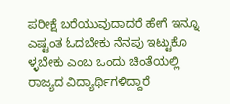ಪರೀಕ್ಷೆ ಬರೆಯುವುದಾದರೆ ಹೇಗೆ ಇನ್ನೂ ಎಷ್ಟಂತ ಓದಬೇಕು ನೆನಪು ಇಟ್ಟುಕೊ ಳ್ಳಬೇಕು ಎಂಬ ಒಂದು ಚಿಂತೆಯಲ್ಲಿ ರಾಜ್ಯದ ವಿದ್ಯಾರ್ಥಿಗಳಿದ್ದಾರೆ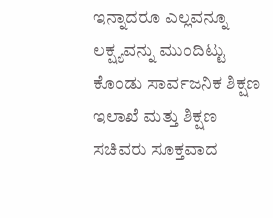ಇನ್ನಾದರೂ ಎಲ್ಲವನ್ನೂ ಲಕ್ಷ್ಯವನ್ನು ಮುಂದಿಟ್ಟು ಕೊಂಡು ಸಾರ್ವಜನಿಕ ಶಿಕ್ಷಣ ಇಲಾಖೆ ಮತ್ತು ಶಿಕ್ಷಣ ಸಚಿವರು ಸೂಕ್ತವಾದ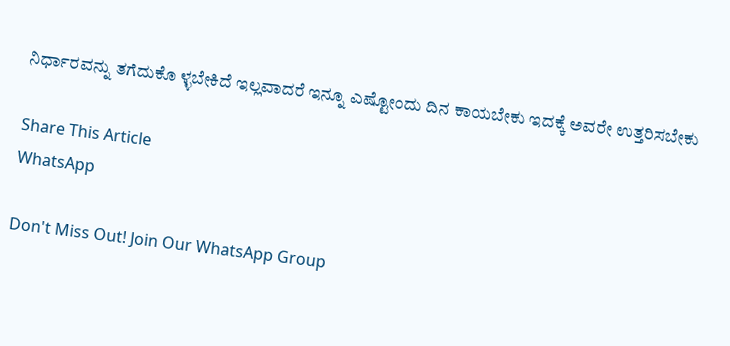ನಿರ್ಧಾರವನ್ನು ತಗೆದುಕೊ ಳ್ಳಬೇಕಿದೆ ಇಲ್ಲವಾದರೆ ಇನ್ನೂ ಎಷ್ಟೋಂದು ದಿನ ಕಾಯಬೇಕು ಇದಕ್ಕೆ ಅವರೇ ಉತ್ತರಿಸಬೇಕು

Share This Article
WhatsApp

Don't Miss Out! Join Our WhatsApp Group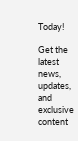Today!

Get the latest news, updates, and exclusive content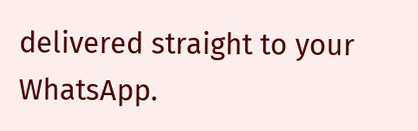delivered straight to your WhatsApp.